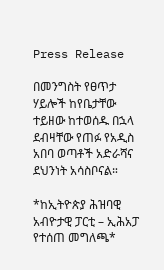Press Release

በመንግስት የፀጥታ ሃይሎች ከየቤታቸው ተይዘው ከተወሰዱ በኋላ ደብዛቸው የጠፉ የአዲስ አበባ ወጣቶች አድራሻና ደህንነት አሳስቦናል።

*ከኢትዮጵያ ሕዝባዊ አብዮታዊ ፓርቲ – ኢሕአፓ የተሰጠ መግለጫ*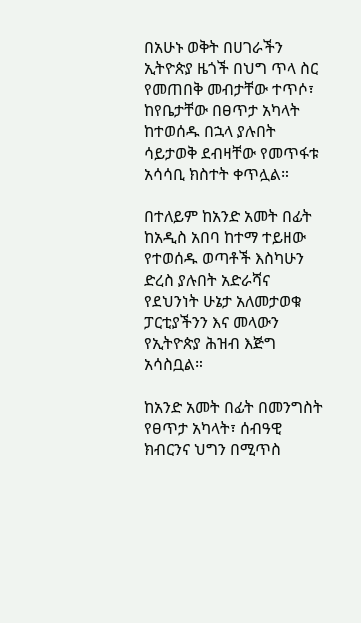በአሁኑ ወቅት በሀገራችን ኢትዮጵያ ዜጎች በህግ ጥላ ስር የመጠበቅ መብታቸው ተጥሶ፣ ከየቤታቸው በፀጥታ አካላት ከተወሰዱ በኋላ ያሉበት ሳይታወቅ ደብዛቸው የመጥፋቱ አሳሳቢ ክስተት ቀጥሏል።

በተለይም ከአንድ አመት በፊት ከአዲስ አበባ ከተማ ተይዘው የተወሰዱ ወጣቶች እስካሁን ድረስ ያሉበት አድራሻና የደህንነት ሁኔታ አለመታወቁ ፓርቲያችንን እና መላውን የኢትዮጵያ ሕዝብ እጅግ አሳስቧል።

ከአንድ አመት በፊት በመንግስት የፀጥታ አካላት፣ ሰብዓዊ ክብርንና ህግን በሚጥስ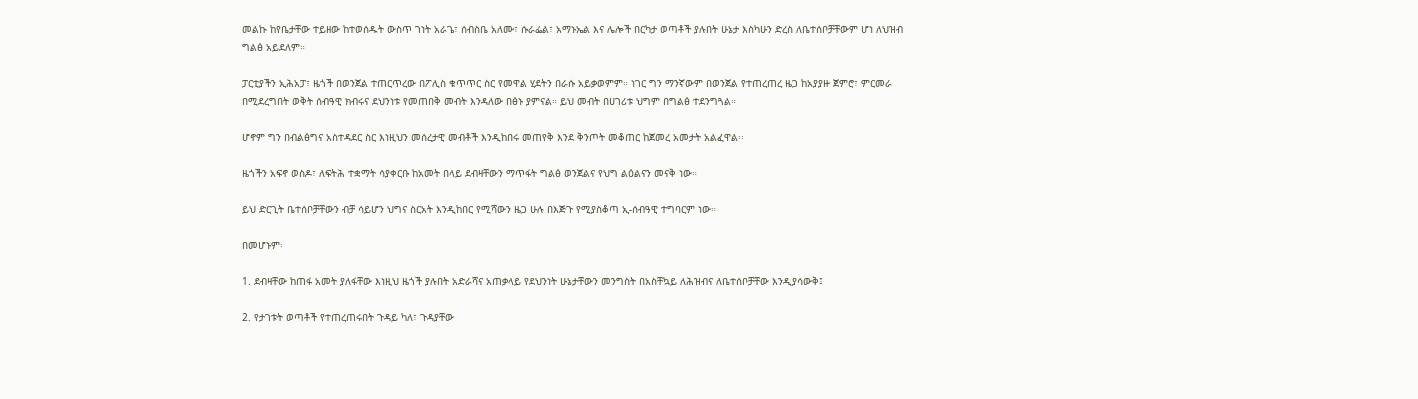መልኩ ከየቤታቸው ተይዘው ከተወሰዱት ውስጥ ገነት አራጌ፣ ሰብስቤ አለሙ፣ ሱራፌል፣ አማኑኤል እና ሌሎች በርካታ ወጣቶች ያሉበት ሁኔታ እስካሁን ድረስ ለቤተሰቦቻቸውም ሆነ ለህዝብ ግልፅ አይደለም።

ፓርቲያችን ኢሕአፓ፣ ዜጎች በወንጀል ተጠርጥረው በፖሊስ ቁጥጥር ስር የመዋል ሂደትን በራሱ አይቃወምም። ነገር ግን ማንኛውም በወንጀል የተጠረጠረ ዜጋ ከአያያዙ ጀምሮ፣ ምርመራ በሚደረግበት ወቅት ሰብዓዊ ክብሩና ደህንነቱ የመጠበቅ መብት እንዳለው በፅኑ ያምናል። ይህ መብት በሀገሪቱ ህግም በግልፅ ተደንግጓል።

ሆኖም ግን በብልፅግና አስተዳደር ስር እነዚህን መሰረታዊ መብቶች እንዲከበሩ መጠየቅ እንደ ቅንጦት መቆጠር ከጀመረ አመታት አልፈዋል፡፡

ዜጎችን አፍኖ ወስዶ፣ ለፍትሕ ተቋማት ሳያቀርቡ ከአመት በላይ ደብዛቸውን ማጥፋት ግልፅ ወንጀልና የህግ ልዕልናን መናቅ ነው።

ይህ ድርጊት ቤተሰቦቻቸውን ብቻ ሳይሆን ህግና ስርአት እንዲከበር የሚሻውን ዜጋ ሁሉ በእጅጉ የሚያስቆጣ ኢ-ሰብዓዊ ተግባርም ነው።

በመሆኑም፡

1. ደብዛቸው ከጠፋ አመት ያለፋቸው እነዚህ ዜጎች ያሉበት አድራሻና አጠቃላይ የደህንነት ሁኔታቸውን መንግስት በአስቸኳይ ለሕዝብና ለቤተሰቦቻቸው እንዲያሳውቅ፤

2. የታገቱት ወጣቶች የተጠረጠሩበት ጉዳይ ካለ፣ ጉዳያቸው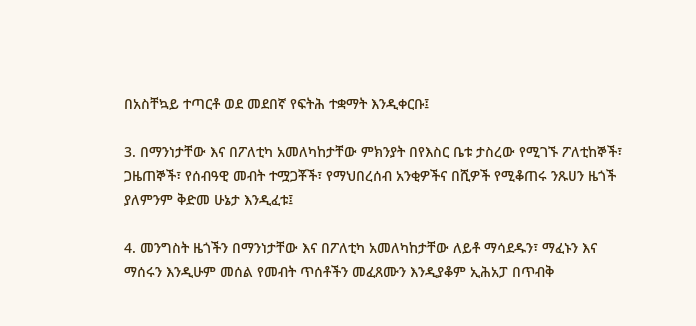በአስቸኳይ ተጣርቶ ወደ መደበኛ የፍትሕ ተቋማት እንዲቀርቡ፤

3. በማንነታቸው እና በፖለቲካ አመለካከታቸው ምክንያት በየእስር ቤቱ ታስረው የሚገኙ ፖለቲከኞች፣ ጋዜጠኞች፣ የሰብዓዊ መብት ተሟጋቾች፣ የማህበረሰብ አንቂዎችና በሺዎች የሚቆጠሩ ንጹሀን ዜጎች ያለምንም ቅድመ ሁኔታ እንዲፈቱ፤

4. መንግስት ዜጎችን በማንነታቸው እና በፖለቲካ አመለካከታቸው ለይቶ ማሳደዱን፣ ማፈኑን እና ማሰሩን እንዲሁም መሰል የመብት ጥሰቶችን መፈጸሙን እንዲያቆም ኢሕአፓ በጥብቅ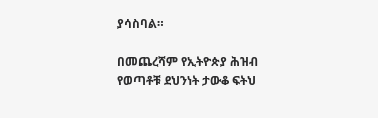ያሳስባል።

በመጨረሻም የኢትዮጵያ ሕዝብ የወጣቶቹ ደህንነት ታውቆ ፍትህ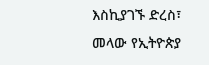እስኪያገኙ ድረስ፣ መላው የኢትዮጵያ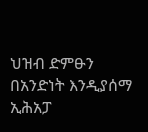ህዝብ ድምፁን በአንድነት እንዲያሰማ ኢሕአፓ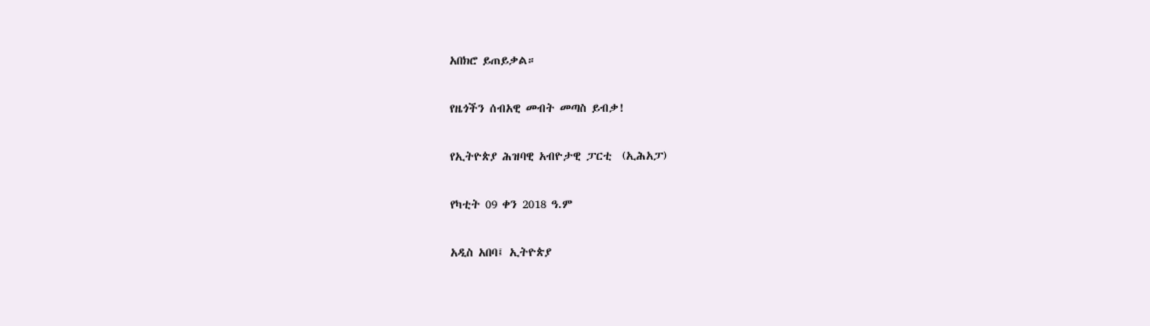አበክሮ ይጠይቃል።

የዜጎችን ሰብአዊ መብት መጣስ ይብቃ!

የኢትዮጵያ ሕዝባዊ አብዮታዊ ፓርቲ  (ኢሕአፓ)

የካቲት 09 ቀን 2018 ዓ.ም

አዲስ አበባ፤ ኢትዮጵያ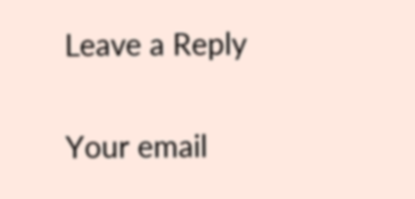Leave a Reply

Your email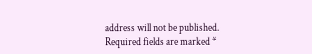address will not be published. Required fields are marked *